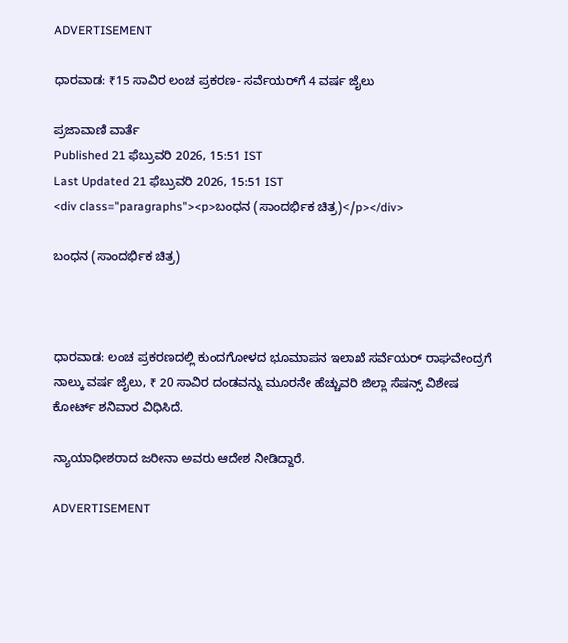ADVERTISEMENT

ಧಾರವಾಡ: ₹15 ಸಾವಿರ ಲಂಚ ಪ್ರಕರಣ- ಸರ್ವೆಯರ್‌ಗೆ 4 ವರ್ಷ ಜೈಲು

ಪ್ರಜಾವಾಣಿ ವಾರ್ತೆ
Published 21 ಫೆಬ್ರುವರಿ 2026, 15:51 IST
Last Updated 21 ಫೆಬ್ರುವರಿ 2026, 15:51 IST
<div class="paragraphs"><p>ಬಂಧನ (ಸಾಂದರ್ಭಿಕ ಚಿತ್ರ)</p></div>

ಬಂಧನ (ಸಾಂದರ್ಭಿಕ ಚಿತ್ರ)



ಧಾರವಾಡ: ಲಂಚ ಪ್ರಕರಣದಲ್ಲಿ ಕುಂದಗೋಳದ ಭೂಮಾಪನ ಇಲಾಖೆ ಸರ್ವೆಯರ್‌ ರಾಘವೇಂದ್ರಗೆ ನಾಲ್ಕು ವರ್ಷ ಜೈಲು, ₹ 20 ಸಾವಿರ ದಂಡವನ್ನು ಮೂರನೇ ಹೆಚ್ಚುವರಿ ಜಿಲ್ಲಾ ಸೆಷನ್ಸ್‌ ವಿಶೇಷ ಕೋರ್ಟ್‌ ಶನಿವಾರ ವಿಧಿಸಿದೆ.

ನ್ಯಾಯಾಧೀಶರಾದ ಜರೀನಾ ಅವರು ಆದೇಶ ನೀಡಿದ್ದಾರೆ.

ADVERTISEMENT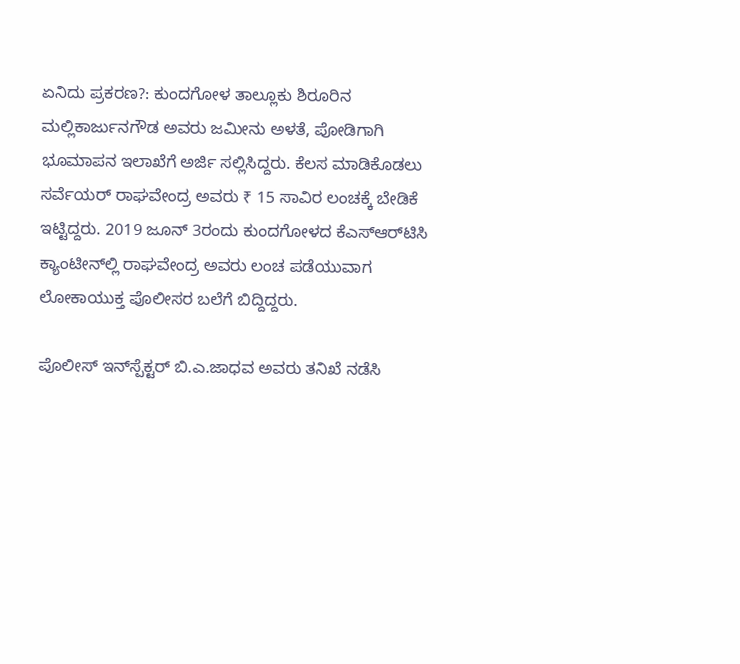ಏನಿದು ಪ್ರಕರಣ?: ಕುಂದಗೋಳ ತಾಲ್ಲೂಕು ಶಿರೂರಿನ ಮಲ್ಲಿಕಾರ್ಜುನಗೌಡ ಅವರು ಜಮೀನು ಅಳತೆ, ಪೋಡಿಗಾಗಿ ಭೂಮಾಪನ ಇಲಾಖೆಗೆ ಅರ್ಜಿ ಸಲ್ಲಿಸಿದ್ದರು. ಕೆಲಸ ಮಾಡಿಕೊಡಲು ಸರ್ವೆಯರ್‌ ರಾಘವೇಂದ್ರ ಅವರು ₹ 15 ಸಾವಿರ ಲಂಚಕ್ಕೆ ಬೇಡಿಕೆ ಇಟ್ಟಿದ್ದರು. 2019 ಜೂನ್‌ 3ರಂದು ಕುಂದಗೋಳದ ಕೆಎಸ್‌ಆರ್‌ಟಿಸಿ ಕ್ಯಾಂಟೀನ್‌ಲ್ಲಿ ರಾಘವೇಂದ್ರ ಅವರು ಲಂಚ ಪಡೆಯುವಾಗ ಲೋಕಾಯುಕ್ತ ಪೊಲೀಸರ ಬಲೆಗೆ ಬಿದ್ದಿದ್ದರು.

ಪೊಲೀಸ್‌ ಇನ್‌ಸ್ಪೆಕ್ಟರ್‌ ಬಿ.ಎ.ಜಾಧವ ಅವರು ತನಿಖೆ ನಡೆಸಿ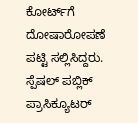ಕೋರ್ಟ್‌ಗೆ ದೋಷಾರೋಪಣೆ ಪಟ್ಟಿ ಸಲ್ಲಿಸಿದ್ದರು. ಸ್ಪೆಷಲ್‌ ಪಬ್ಲಿಕ್‌ ಪ್ರಾಸಿಕ್ಯೂಟರ್‌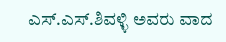ಎಸ್‌.ಎಸ್‌.ಶಿವಳ್ಳಿ ಅವರು ವಾದ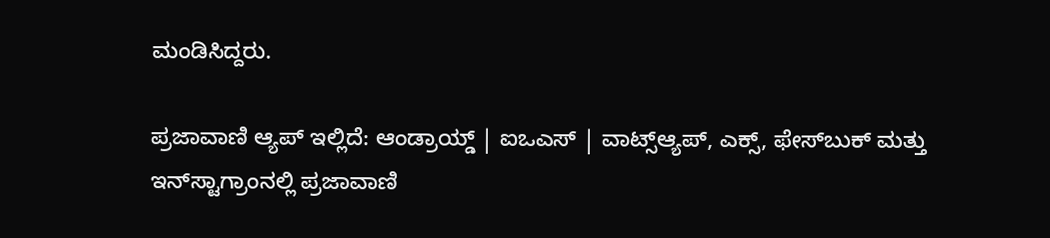ಮಂಡಿಸಿದ್ದರು.

ಪ್ರಜಾವಾಣಿ ಆ್ಯಪ್ ಇಲ್ಲಿದೆ: ಆಂಡ್ರಾಯ್ಡ್ | ಐಒಎಸ್ | ವಾಟ್ಸ್ಆ್ಯಪ್, ಎಕ್ಸ್, ಫೇಸ್‌ಬುಕ್ ಮತ್ತು ಇನ್‌ಸ್ಟಾಗ್ರಾಂನಲ್ಲಿ ಪ್ರಜಾವಾಣಿ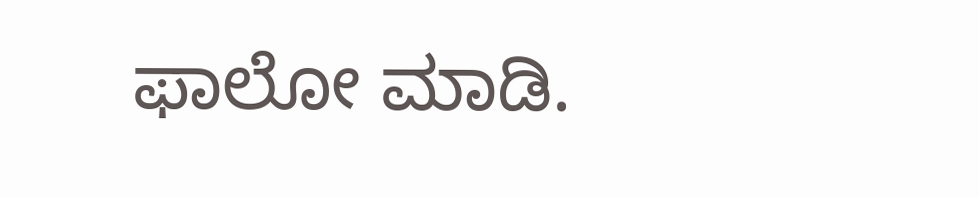ಫಾಲೋ ಮಾಡಿ.